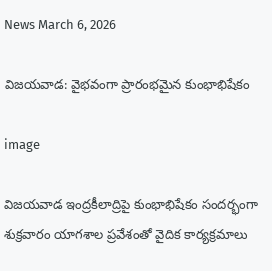News March 6, 2026

విజయవాడ: వైభవంగా ప్రారంభమైన కుంభాభిషేకం

image

విజయవాడ ఇంద్రకీలాద్రిపై కుంభాభిషేకం సందర్భంగా శుక్రవారం యాగశాల ప్రవేశంతో వైదిక కార్యక్రమాలు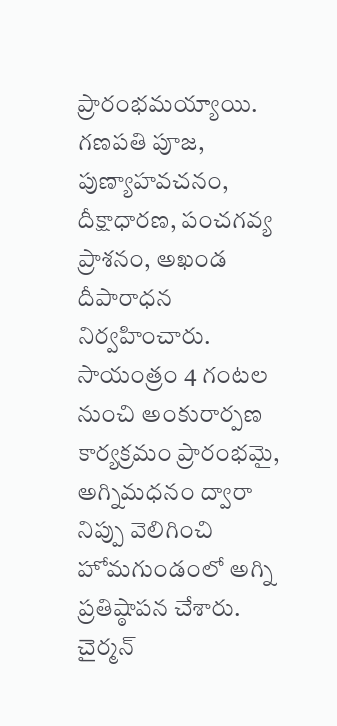ప్రారంభమయ్యాయి. గణపతి పూజ, పుణ్యాహవచనం, దీక్షాధారణ, పంచగవ్య ప్రాశనం, అఖండ దీపారాధన నిర్వహించారు. సాయంత్రం 4 గంటల నుంచి అంకురార్పణ కార్యక్రమం ప్రారంభమై, అగ్నిమధనం ద్వారా నిప్పు వెలిగించి హోమగుండంలో అగ్ని ప్రతిష్ఠాపన చేశారు. చైర్మన్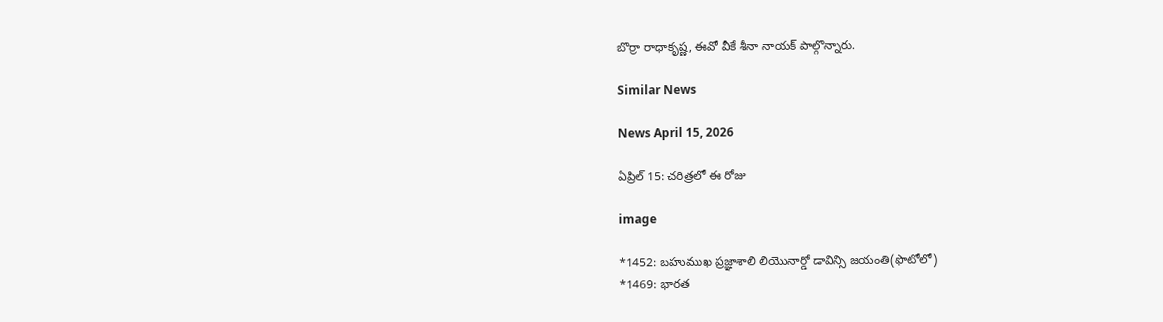బొర్రా రాధాకృష్ణ, ఈవో వీకే శీనా నాయక్ పాల్గొన్నారు.

Similar News

News April 15, 2026

ఏప్రిల్ 15: చరిత్రలో ఈ రోజు

image

*1452: బహుముఖ ప్రజ్ఞాశాలి లియొనార్డో డావిన్సి జయంతి(ఫొటోలో)
*1469: భారత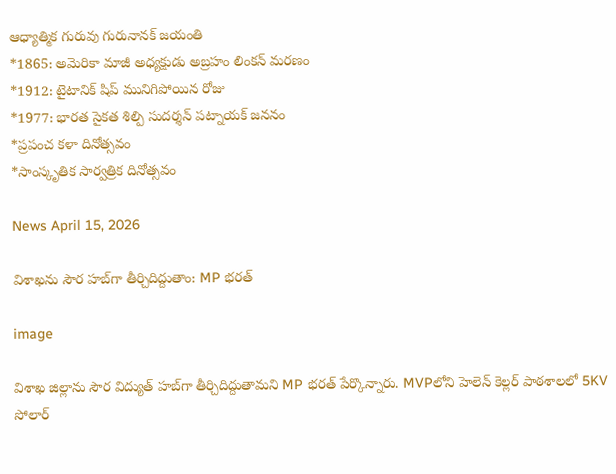ఆధ్యాత్మిక గురువు గురునానక్ జయంతి
*1865: అమెరికా మాజీ అధ్యక్షుడు అబ్రహం లింకన్ మరణం
*1912: టైటానిక్ షిప్ మునిగిపోయిన రోజు
*1977: భారత సైకత శిల్పి సుదర్శన్ పట్నాయక్ జననం
*ప్రపంచ కళా దినోత్సవం
*సాంస్కృతిక సార్వత్రిక దినోత్సవం

News April 15, 2026

విశాఖను సౌర హబ్‌గా తీర్చిదిద్దుతాం: MP భరత్

image

విశాఖ జిల్లాను సౌర విద్యుత్ హబ్‌గా తీర్చిదిద్దుతామని MP భరత్ పేర్కొన్నారు. MVPలోని హెలెన్ కెల్లర్ పాఠశాలలో 5KV సోలార్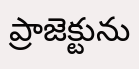ప్రాజెక్టును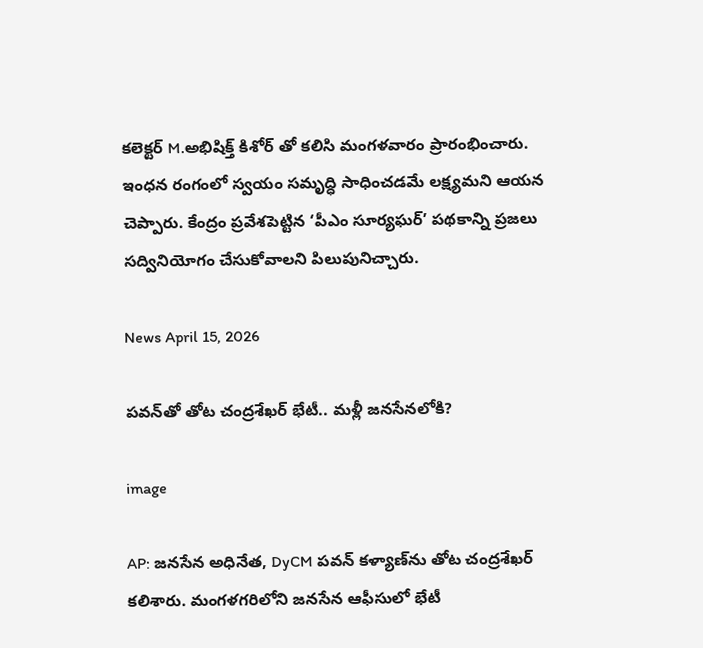కలెక్టర్ M.అభిషిక్త్ కిశోర్ తో కలిసి మంగళవారం ప్రారంభించారు. ఇంధన రంగంలో స్వయం సమృద్ధి సాధించడమే లక్ష్యమని ఆయన చెప్పారు. కేంద్రం ప్రవేశపెట్టిన ‘పీఎం సూర్యఘర్’ పథకాన్ని ప్రజలు సద్వినియోగం చేసుకోవాలని పిలుపునిచ్చారు.

News April 15, 2026

పవన్‌తో తోట చంద్రశేఖర్ భేటీ.. మళ్లీ జనసేనలోకి?

image

AP: జనసేన అధినేత, DyCM పవన్ కళ్యాణ్‌ను తోట చంద్రశేఖర్ కలిశారు. మంగళగరిలోని జనసేన ఆఫీసులో భేటీ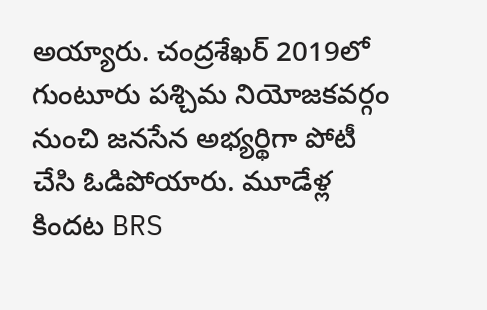అయ్యారు. చంద్రశేఖర్ 2019లో గుంటూరు పశ్చిమ నియోజకవర్గం నుంచి జనసేన అభ్యర్థిగా పోటీ చేసి ఓడిపోయారు. మూడేళ్ల కిందట BRS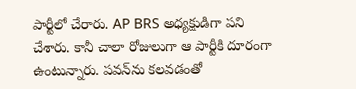పార్టీలో చేరారు. AP BRS అధ్యక్షుడిగా పని చేశారు. కానీ చాలా రోజులుగా ఆ పార్టీకి దూరంగా ఉంటున్నారు. పవన్‌ను కలవడంతో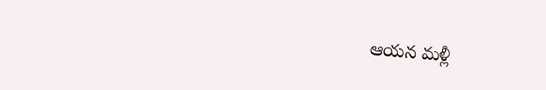ఆయన మళ్లీ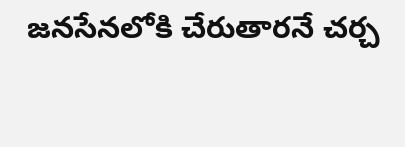జనసేనలోకి చేరుతారనే చర్చ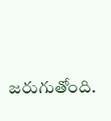జరుగుతోంది.